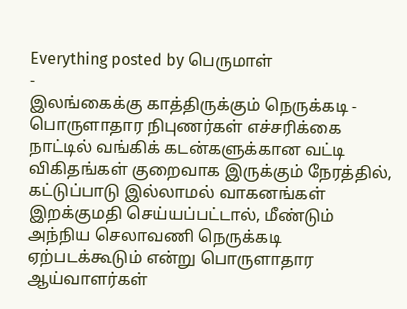Everything posted by பெருமாள்
-
இலங்கைக்கு காத்திருக்கும் நெருக்கடி - பொருளாதார நிபுணர்கள் எச்சரிக்கை
நாட்டில் வங்கிக் கடன்களுக்கான வட்டி விகிதங்கள் குறைவாக இருக்கும் நேரத்தில், கட்டுப்பாடு இல்லாமல் வாகனங்கள் இறக்குமதி செய்யப்பட்டால், மீண்டும் அந்நிய செலாவணி நெருக்கடி ஏற்படக்கூடும் என்று பொருளாதார ஆய்வாளர்கள்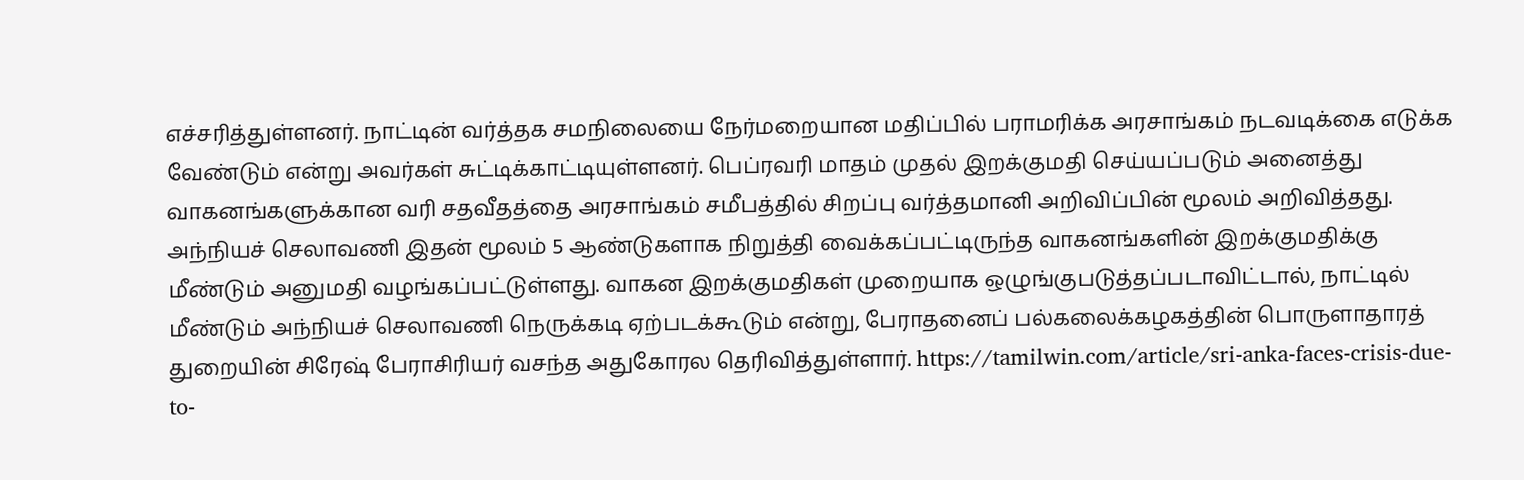எச்சரித்துள்ளனர். நாட்டின் வர்த்தக சமநிலையை நேர்மறையான மதிப்பில் பராமரிக்க அரசாங்கம் நடவடிக்கை எடுக்க வேண்டும் என்று அவர்கள் சுட்டிக்காட்டியுள்ளனர். பெப்ரவரி மாதம் முதல் இறக்குமதி செய்யப்படும் அனைத்து வாகனங்களுக்கான வரி சதவீதத்தை அரசாங்கம் சமீபத்தில் சிறப்பு வர்த்தமானி அறிவிப்பின் மூலம் அறிவித்தது. அந்நியச் செலாவணி இதன் மூலம் 5 ஆண்டுகளாக நிறுத்தி வைக்கப்பட்டிருந்த வாகனங்களின் இறக்குமதிக்கு மீண்டும் அனுமதி வழங்கப்பட்டுள்ளது. வாகன இறக்குமதிகள் முறையாக ஒழுங்குபடுத்தப்படாவிட்டால், நாட்டில் மீண்டும் அந்நியச் செலாவணி நெருக்கடி ஏற்படக்கூடும் என்று, பேராதனைப் பல்கலைக்கழகத்தின் பொருளாதாரத் துறையின் சிரேஷ் பேராசிரியர் வசந்த அதுகோரல தெரிவித்துள்ளார். https://tamilwin.com/article/sri-anka-faces-crisis-due-to-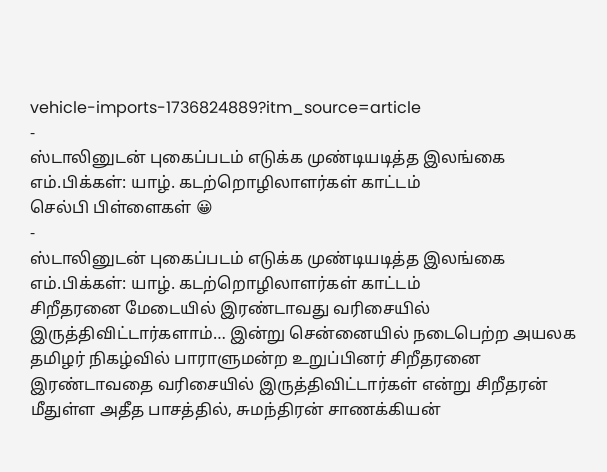vehicle-imports-1736824889?itm_source=article
-
ஸ்டாலினுடன் புகைப்படம் எடுக்க முண்டியடித்த இலங்கை எம்.பிக்கள்: யாழ். கடற்றொழிலாளர்கள் காட்டம்
செல்பி பிள்ளைகள் 😀
-
ஸ்டாலினுடன் புகைப்படம் எடுக்க முண்டியடித்த இலங்கை எம்.பிக்கள்: யாழ். கடற்றொழிலாளர்கள் காட்டம்
சிறீதரனை மேடையில் இரண்டாவது வரிசையில் இருத்திவிட்டார்களாம்… இன்று சென்னையில் நடைபெற்ற அயலக தமிழர் நிகழ்வில் பாராளுமன்ற உறுப்பினர் சிறீதரனை இரண்டாவதை வரிசையில் இருத்திவிட்டார்கள் என்று சிறீதரன் மீதுள்ள அதீத பாசத்தில், சுமந்திரன் சாணக்கியன்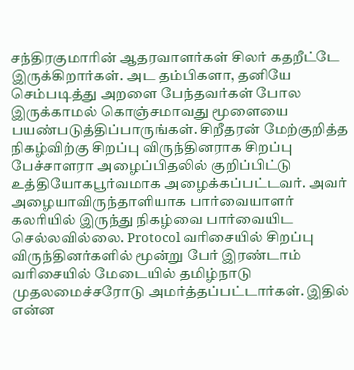சந்திரகுமாரின் ஆதரவாளர்கள் சிலர் கதறீட்டே இருக்கிறார்கள். அட தம்பிகளா, தனியே செம்படித்து அறளை பேந்தவர்கள் போல இருக்காமல் கொஞ்சமாவது மூளையை பயண்படுத்திப்பாருங்கள். சிறீதரன் மேற்குறித்த நிகழ்விற்கு சிறப்பு விருந்தினராக சிறப்பு பேச்சாளரா அழைப்பிதலில் குறிப்பிட்டு உத்தியோகபூர்வமாக அழைக்கப்பட்டவர். அவர் அழையாவிருந்தாளியாக பார்வையாளர் கலரியில் இருந்து நிகழ்வை பார்வையிட செல்லவில்லை. Protocol வரிசையில் சிறப்பு விருந்தினர்களில் மூன்று பேர் இரண்டாம் வரிசையில் மேடையில் தமிழ்நாடு முதலமைச்சரோடு அமர்த்தப்பட்டார்கள். இதில் என்ன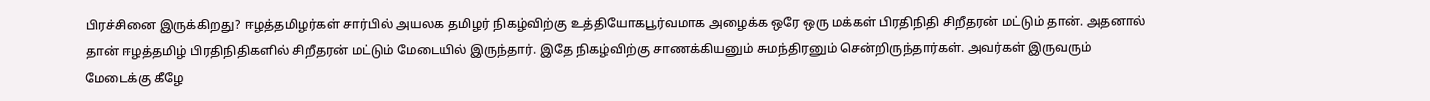பிரச்சினை இருக்கிறது? ஈழத்தமிழர்கள் சார்பில் அயலக தமிழர் நிகழ்விற்கு உத்தியோகபூர்வமாக அழைக்க ஒரே ஒரு மக்கள் பிரதிநிதி சிறீதரன் மட்டும் தான். அதனால் தான் ஈழத்தமிழ் பிரதிநிதிகளில் சிறீதரன் மட்டும் மேடையில் இருந்தார். இதே நிகழ்விற்கு சாணக்கியனும் சுமந்திரனும் சென்றிருந்தார்கள். அவர்கள் இருவரும் மேடைக்கு கீழே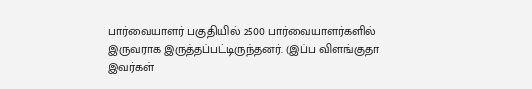பார்வையாளர் பகுதியில் 2500 பார்வையாளர்களில் இருவராக இருத்தப்பட்டிருந்தனர். (இப்ப விளங்குதா இவர்கள்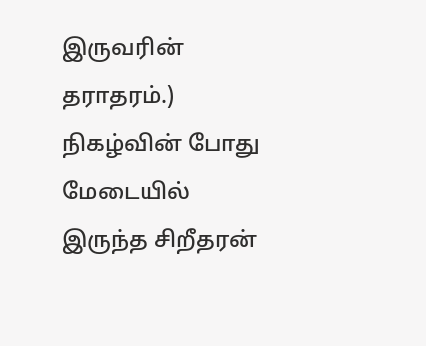இருவரின் தராதரம்.) நிகழ்வின் போது மேடையில் இருந்த சிறீதரன்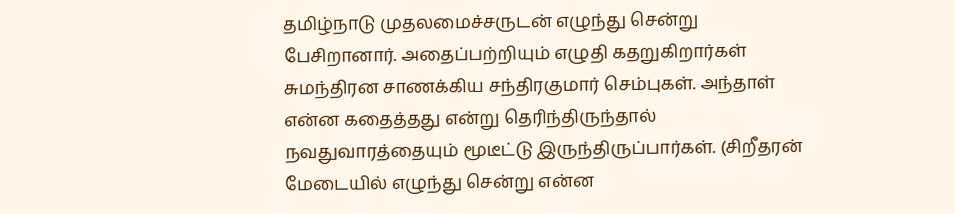தமிழ்நாடு முதலமைச்சருடன் எழுந்து சென்று பேசிறானார். அதைப்பற்றியும் எழுதி கதறுகிறார்கள் சுமந்திரன சாணக்கிய சந்திரகுமார் செம்புகள். அந்தாள் என்ன கதைத்தது என்று தெரிந்திருந்தால் நவதுவாரத்தையும் மூடீட்டு இருந்திருப்பார்கள். (சிறீதரன் மேடையில் எழுந்து சென்று என்ன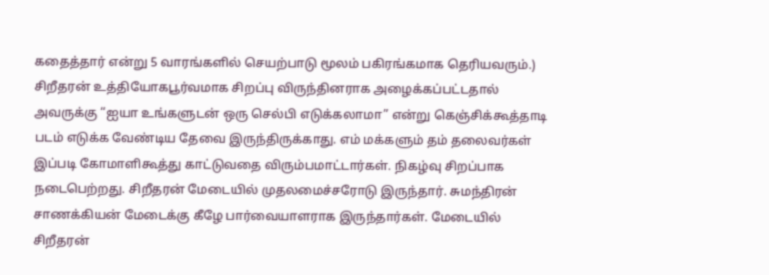கதைத்தார் என்று 5 வாரங்களில் செயற்பாடு மூலம் பகிரங்கமாக தெரியவரும்.) சிறீதரன் உத்தியோகபூர்வமாக சிறப்பு விருந்தினராக அழைக்கப்பட்டதால் அவருக்கு “ஐயா உங்களுடன் ஒரு செல்பி எடுக்கலாமா” என்று கெஞ்சிக்கூத்தாடி படம் எடுக்க வேண்டிய தேவை இருந்திருக்காது. எம் மக்களும் தம் தலைவர்கள் இப்படி கோமாளிகூத்து காட்டுவதை விரும்பமாட்டார்கள். நிகழ்வு சிறப்பாக நடைபெற்றது. சிறீதரன் மேடையில் முதலமைச்சரோடு இருந்தார். சுமந்திரன் சாணக்கியன் மேடைக்கு கீழே பார்வையாளராக இருந்தார்கள். மேடையில் சிறீதரன்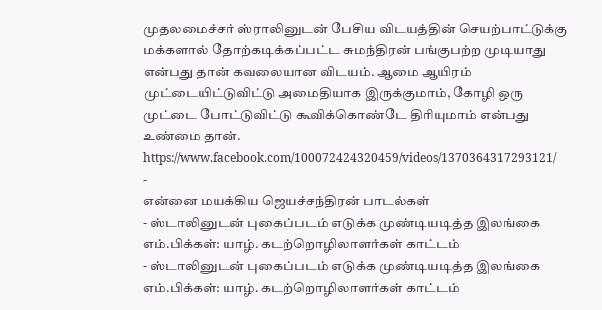முதலமைச்சர் ஸ்ராலினுடன் பேசிய விடயத்தின் செயற்பாட்டுக்கு மக்களால் தோற்கடிக்கப்பட்ட சுமந்திரன் பங்குபற்ற முடியாது என்பது தான் கவலையான விடயம். ஆமை ஆயிரம் முட்டையிட்டுவிட்டு அமைதியாக இருக்குமாம், கோழி ஒரு முட்டை போட்டுவிட்டு கூவிக்கொண்டே திரியுமாம் என்பது உண்மை தான். https://www.facebook.com/100072424320459/videos/1370364317293121/
-
என்னை மயக்கிய ஜெயச்சந்திரன் பாடல்கள்
- ஸ்டாலினுடன் புகைப்படம் எடுக்க முண்டியடித்த இலங்கை எம்.பிக்கள்: யாழ். கடற்றொழிலாளர்கள் காட்டம்
- ஸ்டாலினுடன் புகைப்படம் எடுக்க முண்டியடித்த இலங்கை எம்.பிக்கள்: யாழ். கடற்றொழிலாளர்கள் காட்டம்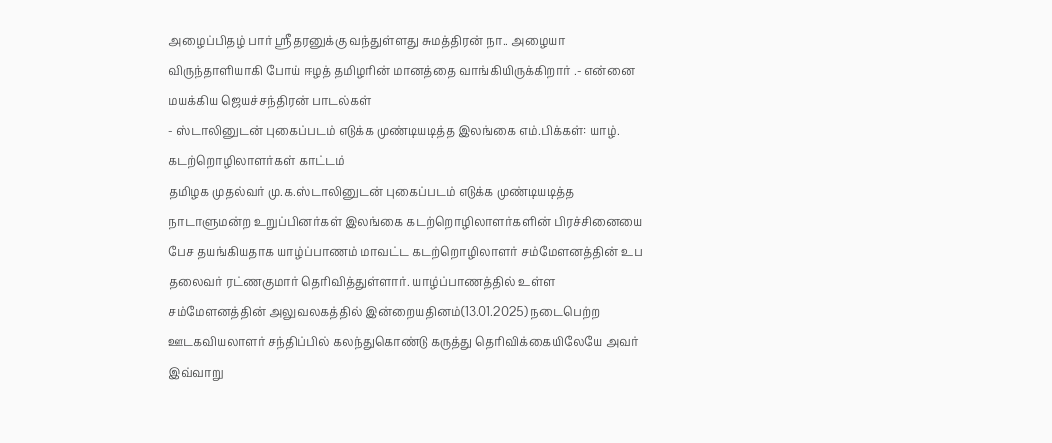அழைப்பிதழ் பார் ஸ்ரீதரனுக்கு வந்துள்ளது சுமத்திரன் நா.. அழையா விருந்தாளியாகி போய் ஈழத் தமிழரின் மானத்தை வாங்கியிருக்கிறார் .- என்னை மயக்கிய ஜெயச்சந்திரன் பாடல்கள்
- ஸ்டாலினுடன் புகைப்படம் எடுக்க முண்டியடித்த இலங்கை எம்.பிக்கள்: யாழ். கடற்றொழிலாளர்கள் காட்டம்
தமிழக முதல்வர் மு.க.ஸ்டாலினுடன் புகைப்படம் எடுக்க முண்டியடித்த நாடாளுமன்ற உறுப்பினர்கள் இலங்கை கடற்றொழிலாளர்களின் பிரச்சினையை பேச தயங்கியதாக யாழ்ப்பாணம் மாவட்ட கடற்றொழிலாளர் சம்மேளனத்தின் உப தலைவர் ரட்ணகுமார் தெரிவித்துள்ளார். யாழ்ப்பாணத்தில் உள்ள சம்மேளனத்தின் அலுவலகத்தில் இன்றையதினம்(13.01.2025) நடைபெற்ற ஊடகவியலாளர் சந்திப்பில் கலந்துகொண்டு கருத்து தெரிவிக்கையிலேயே அவர் இவ்வாறு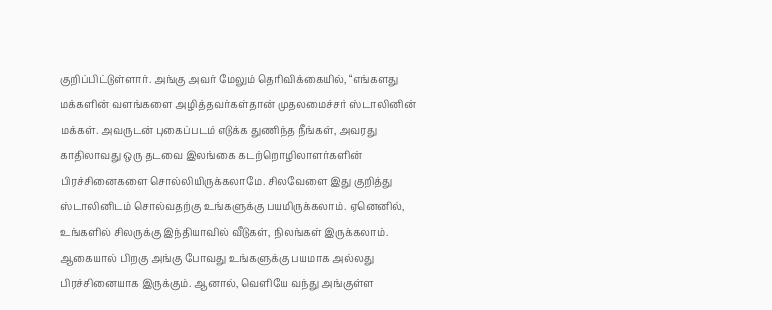குறிப்பிட்டுள்ளார். அங்கு அவர் மேலும் தெரிவிக்கையில், “எங்களது மக்களின் வளங்களை அழித்தவர்கள்தான் முதலமைச்சர் ஸ்டாலினின் மக்கள். அவருடன் புகைப்படம் எடுக்க துணிந்த நீங்கள், அவரது காதிலாவது ஒரு தடவை இலங்கை கடற்றொழிலாளர்களின் பிரச்சினைகளை சொல்லியிருக்கலாமே. சிலவேளை இது குறித்து ஸ்டாலினிடம் சொல்வதற்கு உங்களுக்கு பயமிருக்கலாம். ஏனெனில், உங்களில் சிலருக்கு இந்தியாவில் வீடுகள், நிலங்கள் இருக்கலாம். ஆகையால் பிறகு அங்கு போவது உங்களுக்கு பயமாக அல்லது பிரச்சினையாக இருக்கும். ஆனால், வெளியே வந்து அங்குள்ள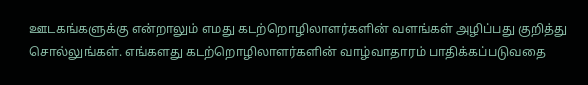ஊடகங்களுக்கு என்றாலும் எமது கடற்றொழிலாளர்களின் வளங்கள் அழிப்பது குறித்து சொல்லுங்கள். எங்களது கடற்றொழிலாளர்களின் வாழ்வாதாரம் பாதிக்கப்படுவதை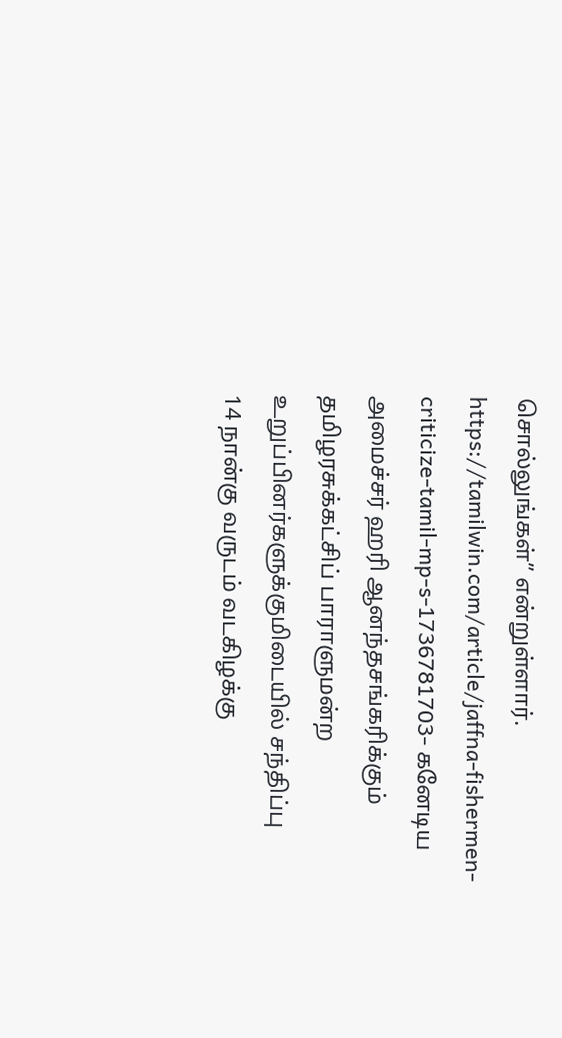சொல்லுங்கள்” என்றுள்ளார். https://tamilwin.com/article/jaffna-fishermen-criticize-tamil-mp-s-1736781703- கனேடிய அமைச்சர் ஹரி ஆனந்தசங்கரிக்கும் தமிழரசுக்கட்சிப் பாராளுமன்ற உறுப்பினர்களுக்குமிடையில் சந்திப்பு
14 நான்கு வருடம் வடகிழக்கு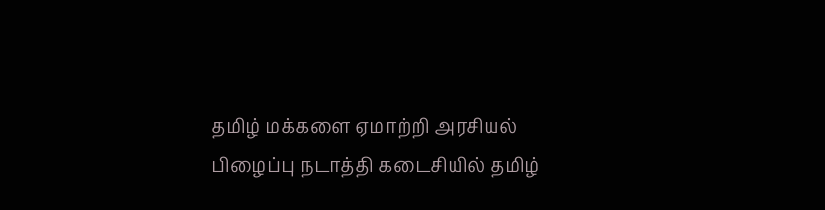தமிழ் மக்களை ஏமாற்றி அரசியல் பிழைப்பு நடாத்தி கடைசியில் தமிழ்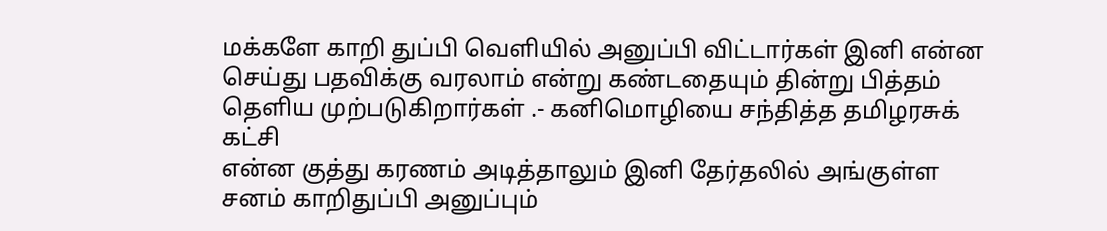மக்களே காறி துப்பி வெளியில் அனுப்பி விட்டார்கள் இனி என்ன செய்து பதவிக்கு வரலாம் என்று கண்டதையும் தின்று பித்தம் தெளிய முற்படுகிறார்கள் .- கனிமொழியை சந்தித்த தமிழரசுக் கட்சி
என்ன குத்து கரணம் அடித்தாலும் இனி தேர்தலில் அங்குள்ள சனம் காறிதுப்பி அனுப்பும்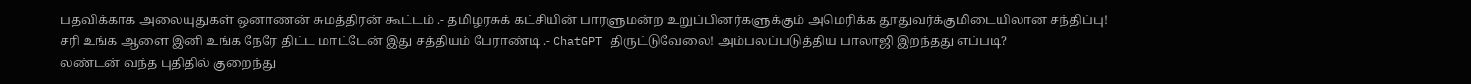பதவிக்காக அலையுதுகள் ஒனாணன் சுமத்திரன் கூட்டம் .- தமிழரசுக் கட்சியின் பாரளுமன்ற உறுப்பினர்களுக்கும் அமெரிக்க தூதுவர்க்குமிடையிலான சந்திப்பு!
சரி உங்க ஆளை இனி உங்க நேரே திட்ட மாட்டேன் இது சத்தியம் பேராண்டி .- ChatGPT திருட்டுவேலை! அம்பலப்படுத்திய பாலாஜி இறந்தது எப்படி?
லண்டன் வந்த புதிதில் குறைந்து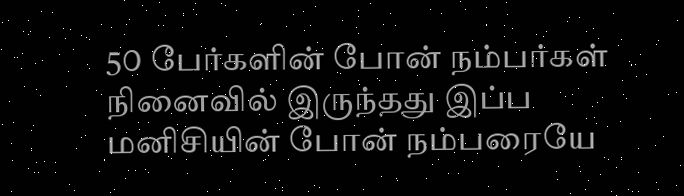5௦ பேர்களின் போன் நம்பர்கள் நினைவில் இருந்தது இப்ப மனிசியின் போன் நம்பரையே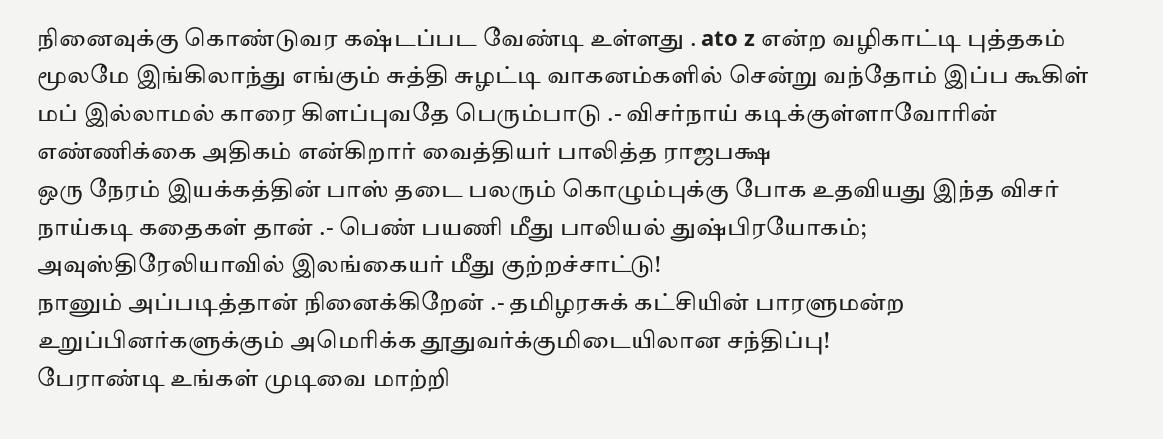நினைவுக்கு கொண்டுவர கஷ்டப்பட வேண்டி உள்ளது . ato z என்ற வழிகாட்டி புத்தகம் மூலமே இங்கிலாந்து எங்கும் சுத்தி சுழட்டி வாகனம்களில் சென்று வந்தோம் இப்ப கூகிள் மப் இல்லாமல் காரை கிளப்புவதே பெரும்பாடு .- விசர்நாய் கடிக்குள்ளாவோரின் எண்ணிக்கை அதிகம் என்கிறார் வைத்தியர் பாலித்த ராஜபக்ஷ
ஒரு நேரம் இயக்கத்தின் பாஸ் தடை பலரும் கொழும்புக்கு போக உதவியது இந்த விசர் நாய்கடி கதைகள் தான் .- பெண் பயணி மீது பாலியல் துஷ்பிரயோகம்; அவுஸ்திரேலியாவில் இலங்கையர் மீது குற்றச்சாட்டு!
நானும் அப்படித்தான் நினைக்கிறேன் .- தமிழரசுக் கட்சியின் பாரளுமன்ற உறுப்பினர்களுக்கும் அமெரிக்க தூதுவர்க்குமிடையிலான சந்திப்பு!
பேராண்டி உங்கள் முடிவை மாற்றி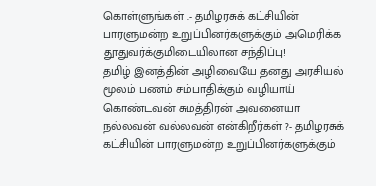கொள்ளுங்கள் .- தமிழரசுக் கட்சியின் பாரளுமன்ற உறுப்பினர்களுக்கும் அமெரிக்க தூதுவர்க்குமிடையிலான சந்திப்பு!
தமிழ் இனத்தின் அழிவையே தனது அரசியல் மூலம் பணம் சம்பாதிக்கும் வழியாய் கொண்டவன் சுமத்திரன் அவனையா நல்லவன் வல்லவன் என்கிறீர்கள் ?- தமிழரசுக் கட்சியின் பாரளுமன்ற உறுப்பினர்களுக்கும்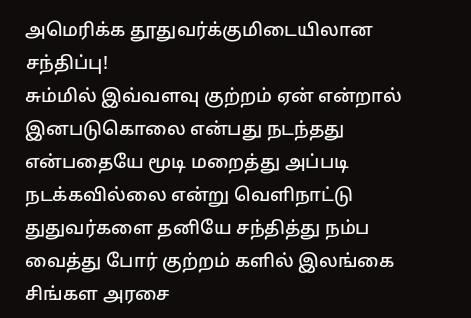அமெரிக்க தூதுவர்க்குமிடையிலான சந்திப்பு!
சும்மில் இவ்வளவு குற்றம் ஏன் என்றால் இனபடுகொலை என்பது நடந்தது என்பதையே மூடி மறைத்து அப்படி நடக்கவில்லை என்று வெளிநாட்டு துதுவர்களை தனியே சந்தித்து நம்ப வைத்து போர் குற்றம் களில் இலங்கை சிங்கள அரசை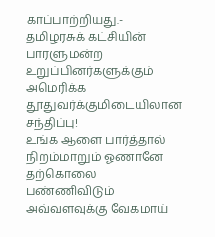காப்பாற்றியது.- தமிழரசுக் கட்சியின் பாரளுமன்ற உறுப்பினர்களுக்கும் அமெரிக்க தூதுவர்க்குமிடையிலான சந்திப்பு!
உங்க ஆளை பார்த்தால் நிறம்மாறும் ஓணானே தற்கொலை பண்ணிவிடும் அவ்வளவுக்கு வேகமாய்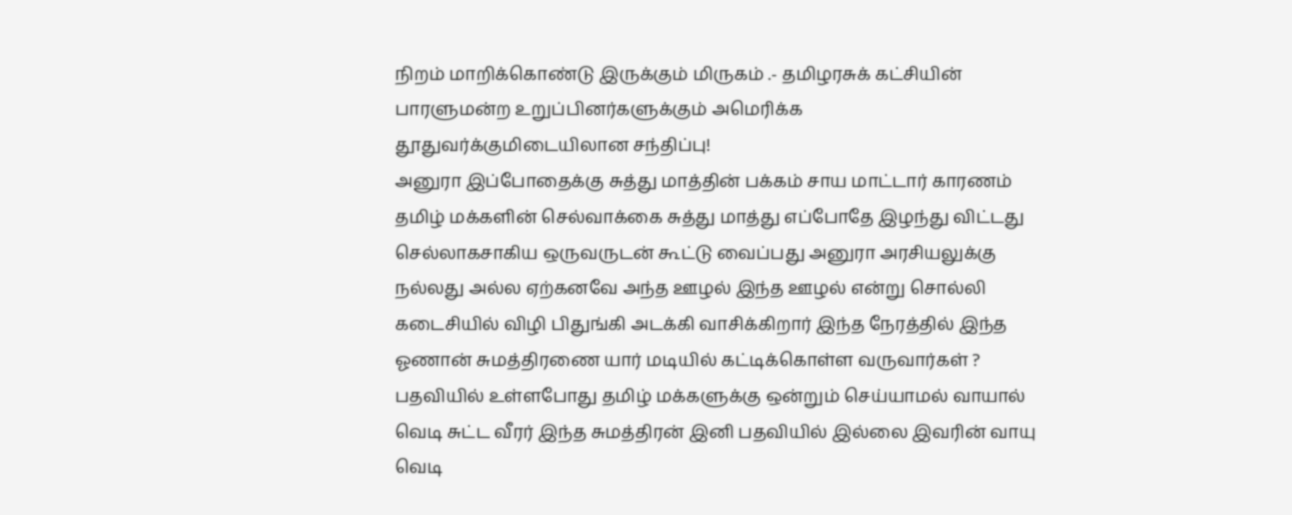நிறம் மாறிக்கொண்டு இருக்கும் மிருகம் .- தமிழரசுக் கட்சியின் பாரளுமன்ற உறுப்பினர்களுக்கும் அமெரிக்க தூதுவர்க்குமிடையிலான சந்திப்பு!
அனுரா இப்போதைக்கு சுத்து மாத்தின் பக்கம் சாய மாட்டார் காரணம் தமிழ் மக்களின் செல்வாக்கை சுத்து மாத்து எப்போதே இழந்து விட்டது செல்லாகசாகிய ஒருவருடன் கூட்டு வைப்பது அனுரா அரசியலுக்கு நல்லது அல்ல ஏற்கனவே அந்த ஊழல் இந்த ஊழல் என்று சொல்லி கடைசியில் விழி பிதுங்கி அடக்கி வாசிக்கிறார் இந்த நேரத்தில் இந்த ஓணான் சுமத்திரணை யார் மடியில் கட்டிக்கொள்ள வருவார்கள் ? பதவியில் உள்ளபோது தமிழ் மக்களுக்கு ஒன்றும் செய்யாமல் வாயால் வெடி சுட்ட வீரர் இந்த சுமத்திரன் இனி பதவியில் இல்லை இவரின் வாயு வெடி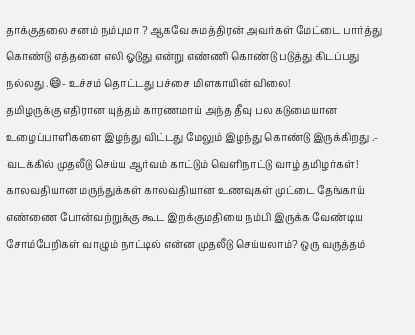தாக்குதலை சனம் நம்புமா ? ஆகவே சுமத்திரன் அவர்கள் மேட்டை பார்த்து கொண்டு எத்தனை எலி ஓடுது என்று எண்ணி கொண்டு படுத்து கிடப்பது நல்லது .😄- உச்சம் தொட்டது பச்சை மிளகாயின் விலை!
தமிழருக்கு எதிரான யுத்தம் காரணமாய் அந்த தீவு பல கடுமையான உழைப்பாளிகளை இழந்து விட்டது மேலும் இழந்து கொண்டு இருக்கிறது .- வடக்கில் முதலீடு செய்ய ஆர்வம் காட்டும் வெளிநாட்டு வாழ் தமிழர்கள்!
காலவதியான மருந்துக்கள் காலவதியான உணவுகள் முட்டை தேங்காய் எண்ணை போன்வற்றுக்கு கூட இறக்குமதியை நம்பி இருக்க வேண்டிய சோம்பேறிகள் வாழும் நாட்டில் என்ன முதலீடு செய்யலாம்? ஒரு வருத்தம்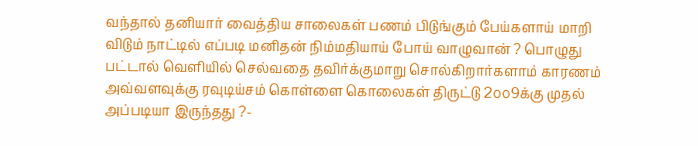வந்தால் தனியார் வைத்திய சாலைகள் பணம் பிடுங்கும் பேய்களாய் மாறி விடும் நாட்டில் எப்படி மனிதன் நிம்மதியாய் போய் வாழுவான் ? பொழுது பட்டால் வெளியில் செல்வதை தவிர்க்குமாறு சொல்கிறார்களாம் காரணம் அவ்வளவுக்கு ரவுடிய்சம் கொள்ளை கொலைகள் திருட்டு 2௦௦9க்கு முதல் அப்படியா இருந்தது ?-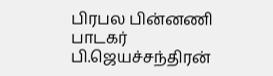பிரபல பின்னணி பாடகர் பி.ஜெயச்சந்திரன்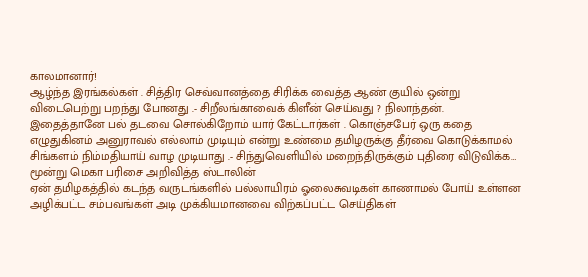காலமானார்!
ஆழ்ந்த இரங்கல்கள் . சித்திர செவ்வானத்தை சிரிக்க வைத்த ஆண் குயில் ஒன்று விடைபெற்று பறந்து போனது .- சிறீலங்காவைக் கிளீன் செய்வது ? நிலாந்தன்.
இதைத்தானே பல் தடவை சொல்கிறோம் யார் கேட்டார்கள் . கொஞ்சபேர் ஒரு கதை எழுதுகினம் அனுராவல் எல்லாம் முடியும் என்று உண்மை தமிழருக்கு தீர்வை கொடுக்காமல் சிங்களம் நிம்மதியாய் வாழ முடியாது .- சிந்துவெளியில் மறைந்திருக்கும் புதிரை விடுவிக்க… மூன்று மெகா பரிசை அறிவித்த ஸ்டாலின்
ஏன் தமிழகத்தில் கடந்த வருடங்களில் பல்லாயிரம் ஓலைசுவடிகள் காணாமல் போய் உள்ளன அழிக்பட்ட சம்பவங்கள் அடி முக்கியமானவை விற்கப்பட்ட செய்திகள்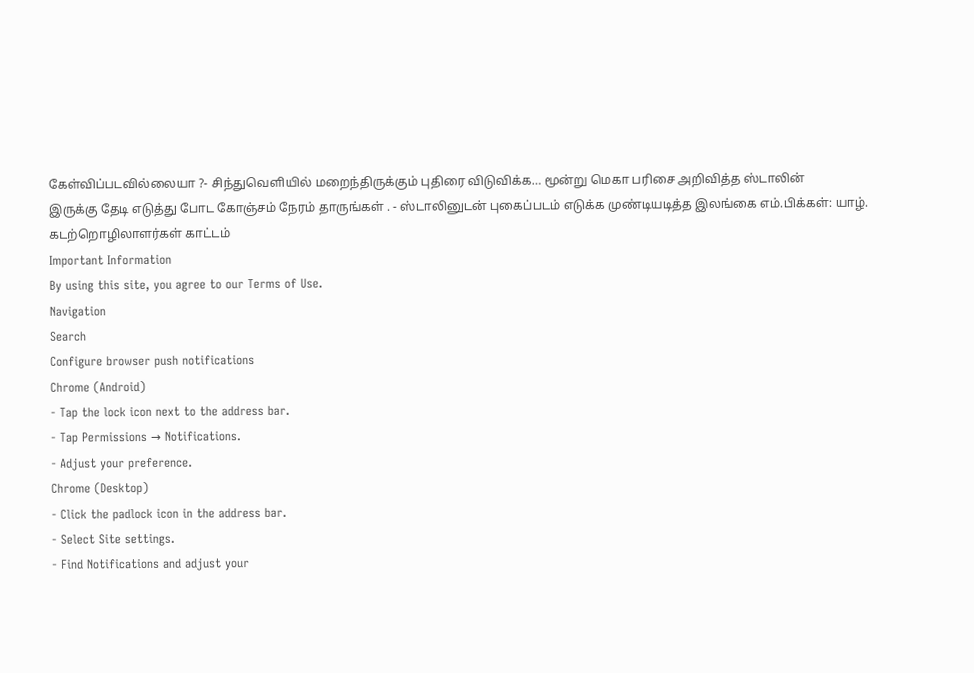கேள்விப்படவில்லையா ?- சிந்துவெளியில் மறைந்திருக்கும் புதிரை விடுவிக்க… மூன்று மெகா பரிசை அறிவித்த ஸ்டாலின்
இருக்கு தேடி எடுத்து போட கோஞ்சம் நேரம் தாருங்கள் . - ஸ்டாலினுடன் புகைப்படம் எடுக்க முண்டியடித்த இலங்கை எம்.பிக்கள்: யாழ். கடற்றொழிலாளர்கள் காட்டம்
Important Information
By using this site, you agree to our Terms of Use.
Navigation
Search
Configure browser push notifications
Chrome (Android)
- Tap the lock icon next to the address bar.
- Tap Permissions → Notifications.
- Adjust your preference.
Chrome (Desktop)
- Click the padlock icon in the address bar.
- Select Site settings.
- Find Notifications and adjust your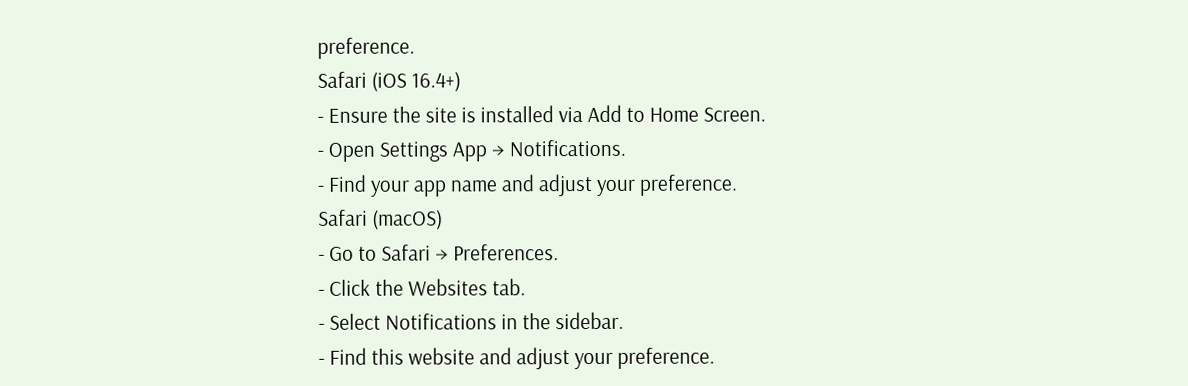preference.
Safari (iOS 16.4+)
- Ensure the site is installed via Add to Home Screen.
- Open Settings App → Notifications.
- Find your app name and adjust your preference.
Safari (macOS)
- Go to Safari → Preferences.
- Click the Websites tab.
- Select Notifications in the sidebar.
- Find this website and adjust your preference.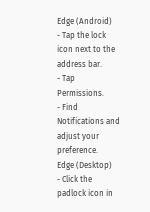Edge (Android)
- Tap the lock icon next to the address bar.
- Tap Permissions.
- Find Notifications and adjust your preference.
Edge (Desktop)
- Click the padlock icon in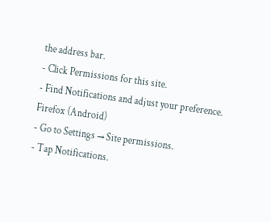the address bar.
- Click Permissions for this site.
- Find Notifications and adjust your preference.
Firefox (Android)
- Go to Settings → Site permissions.
- Tap Notifications.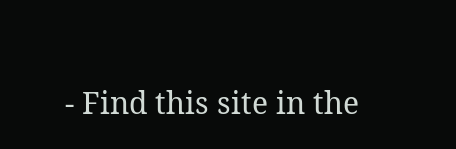- Find this site in the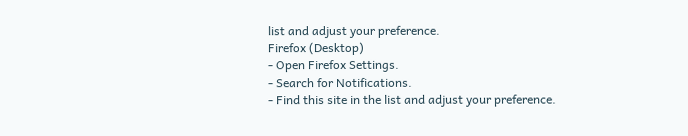list and adjust your preference.
Firefox (Desktop)
- Open Firefox Settings.
- Search for Notifications.
- Find this site in the list and adjust your preference.